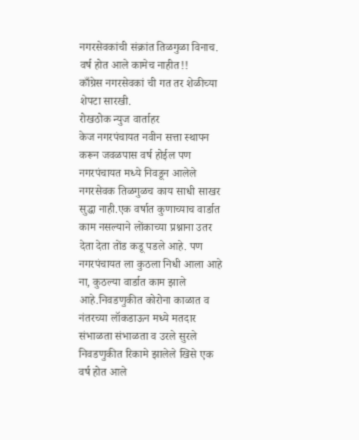नगरसेवकांची संक्रांत तिळगुळा विनाच. वर्ष होत आले कामेच नाहीत!!
काँग्रेस नगरसेवकां ची गत तर शेळीच्या शेपटा सारखी.
रोखठोक न्युज वार्ताहर
केज नगरपंचायत नवीन सत्ता स्थापन करून जवळपास वर्ष होईल पण नगरपंचायत मध्ये निवडून आलेले नगरसेवक तिळगुळच काय साधी साखर सुद्धा नाही.एक वर्षात कुणाच्याच वार्डात काम नसल्याने लोंकाच्या प्रश्नाना उतर देता देता तोंड कडू पडले आहे. पण नगरपंचायत ला कुठला निधी आला आहे ना, कुठल्या वार्डात काम झाले आहे.निवडणुकीत कोरोना काळात व नंतरच्या लॉकडाऊन मध्ये मतदार संभाळता संभाळता व उरले सुरले निवडणुकीत रिकामे झालेले खिसे एक वर्ष होत आले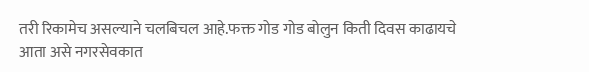तरी रिकामेच असल्याने चलबिचल आहे.फक्त गोड गोड बोलुन किती दिवस काढायचे आता असे नगरसेवकात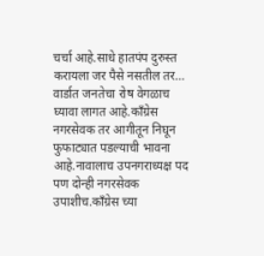चर्चा आहे.साधे हातपंप दुरुस्त करायला जर पैसे नसतील तर… वार्डात जनतेचा रोष वेगळाच घ्यावा लागत आहे.काँग्रेस नगरसेवक तर आगीतून निघून फुफाट्यात पडल्याची भावना आहे.नावालाच उपनगराध्यक्ष पद पण दोन्ही नगरसेवक उपाशीच.काँग्रेस च्या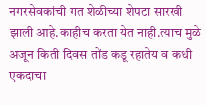नगरसेवकांची गत शेळीच्या शेपटा सारखी झाली आहे.काहीच करता येत नाही.त्याच मुळे अजून किती दिवस तोंड कडू रहातेय व कधी एकदाचा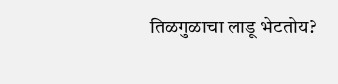तिळगुळाचा लाडू भेटतोय?